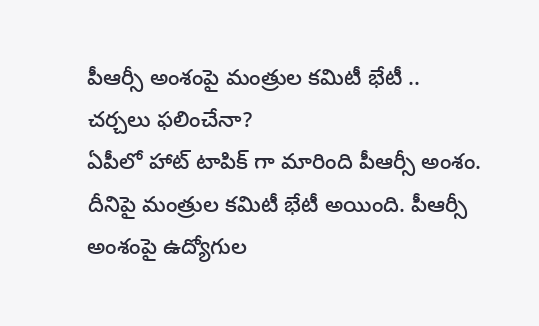పీఆర్సీ అంశంపై మంత్రుల కమిటీ భేటీ .. చర్చలు ఫలించేనా?
ఏపీలో హాట్ టాపిక్ గా మారింది పీఆర్సీ అంశం. దీనిపై మంత్రుల కమిటీ భేటీ అయింది. పీఆర్సీ అంశంపై ఉద్యోగుల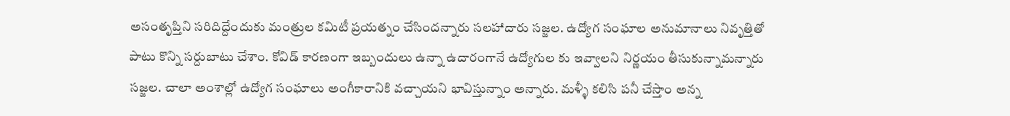అసంతృప్తిని సరిదిద్దేందుకు మంత్రుల కమిటీ ప్రయత్నం చేసిందన్నారు సలహాదారు సజ్జల. ఉద్యోగ సంఘాల అనుమానాలు నివృత్తితో పాటు కొన్ని సర్దుబాటు చేశాం. కోవిడ్ కారణంగా ఇబ్బందులు ఉన్నా ఉదారంగానే ఉద్యోగుల కు ఇవ్వాలని నిర్ణయం తీసుకున్నామన్నారు సజ్జల. చాలా అంశాల్లో ఉద్యోగ సంఘాలు అంగీకారానికి వచ్చాయని భావిస్తున్నాం అన్నారు. మళ్ళీ కలిసి పనీ చేస్తాం అన్న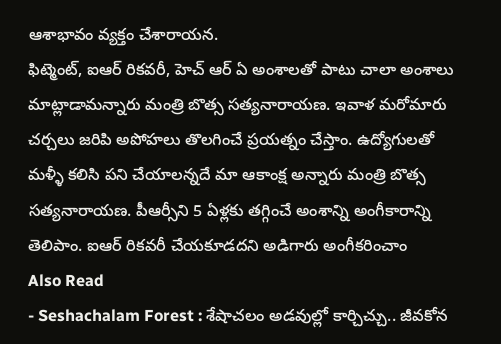ఆశాభావం వ్యక్తం చేశారాయన.
ఫిట్మెంట్, ఐఆర్ రికవరీ, హెచ్ ఆర్ ఏ అంశాలతో పాటు చాలా అంశాలు మాట్లాడామన్నారు మంత్రి బొత్స సత్యనారాయణ. ఇవాళ మరోమారు చర్చలు జరిపి అపోహలు తొలగించే ప్రయత్నం చేస్తాం. ఉద్యోగులతో మళ్ళీ కలిసి పని చేయాలన్నదే మా ఆకాంక్ష అన్నారు మంత్రి బొత్స సత్యనారాయణ. పీఆర్సీని 5 ఏళ్లకు తగ్గించే అంశాన్ని అంగీకారాన్ని తెలిపాం. ఐఆర్ రికవరీ చేయకూడదని అడిగారు అంగీకరించాం
Also Read
- Seshachalam Forest : శేషాచలం అడవుల్లో కార్చిచ్చు.. జీవకోన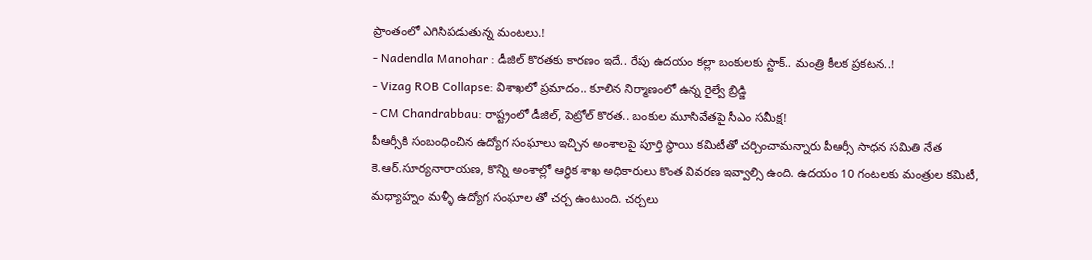ప్రాంతంలో ఎగిసిపడుతున్న మంటలు.!
- Nadendla Manohar : డీజిల్ కొరతకు కారణం ఇదే.. రేపు ఉదయం కల్లా బంకులకు స్టాక్.. మంత్రి కీలక ప్రకటన..!
- Vizag ROB Collapse: విశాఖలో ప్రమాదం.. కూలిన నిర్మాణంలో ఉన్న రైల్వే బ్రిడ్జి
- CM Chandrabbau: రాష్ట్రంలో డీజిల్, పెట్రోల్ కొరత.. బంకుల మూసివేతపై సీఎం సమీక్ష!
పీఆర్సీకి సంబంధించిన ఉద్యోగ సంఘాలు ఇచ్చిన అంశాలపై పూర్తి స్ధాయి కమిటీతో చర్చించామన్నారు పీఆర్సీ సాధన సమితి నేత కె.ఆర్.సూర్యనారాయణ, కొన్ని అంశాల్లో ఆర్ధిక శాఖ అధికారులు కొంత వివరణ ఇవ్వాల్సి ఉంది. ఉదయం 10 గంటలకు మంత్రుల కమిటీ, మధ్యాహ్నం మళ్ళీ ఉద్యోగ సంఘాల తో చర్చ ఉంటుంది. చర్చలు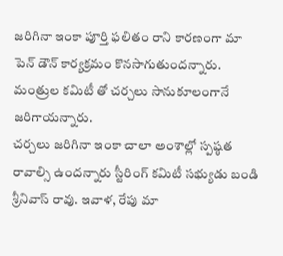జరిగినా ఇంకా పూర్తి ఫలితం రాని కారణంగా మా పెన్ డౌన్ కార్యక్రమం కొనసాగుతుందన్నారు. మంత్రుల కమిటీ తో చర్చలు సానుకూలంగానే జరిగాయన్నారు.
చర్చలు జరిగినా ఇంకా చాలా అంశాల్లో స్పష్ఠత రావాల్సి ఉందన్నారు స్టీరింగ్ కమిటీ సభ్యుడు బండి శ్రీనివాస్ రావు. ఇవాళ, రేపు మా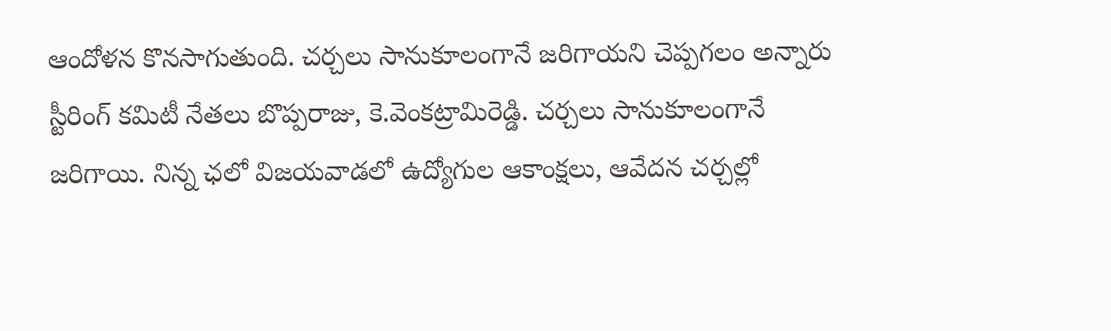ఆందోళన కొనసాగుతుంది. చర్చలు సానుకూలంగానే జరిగాయని చెప్పగలం అన్నారు స్టీరింగ్ కమిటీ నేతలు బొప్పరాజు, కె.వెంకట్రామిరెడ్డి. చర్చలు సానుకూలంగానే జరిగాయి. నిన్న ఛలో విజయవాడలో ఉద్యోగుల ఆకాంక్షలు, ఆవేదన చర్చల్లో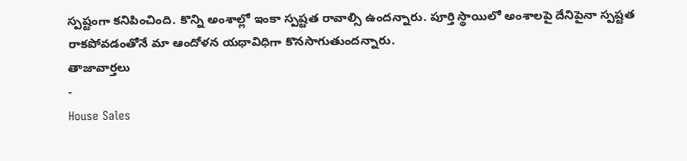స్పష్టంగా కనిపించింది. కొన్ని అంశాల్లో ఇంకా స్పష్టత రావాల్సి ఉందన్నారు. పూర్తి స్థాయిలో అంశాలపై దేనిపైనా స్పష్టత రాకపోవడంతోనే మా ఆందోళన యధావిధిగా కొనసాగుతుందన్నారు.
తాజావార్తలు
-
House Sales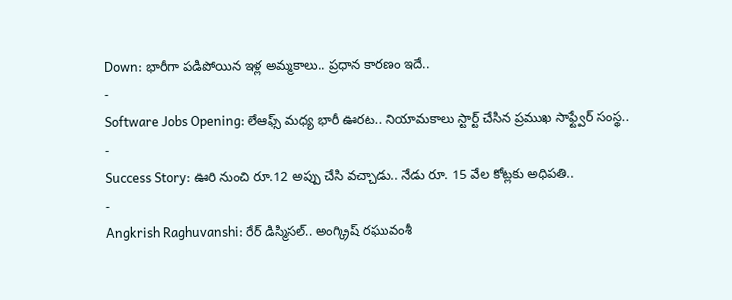Down: భారీగా పడిపోయిన ఇళ్ల అమ్మకాలు.. ప్రధాన కారణం ఇదే..
-
Software Jobs Opening: లేఆఫ్స్ మధ్య భారీ ఊరట.. నియామకాలు స్టార్ట్ చేసిన ప్రముఖ సాఫ్ట్వేర్ సంస్థ..
-
Success Story: ఊరి నుంచి రూ.12 అప్పు చేసి వచ్చాడు.. నేడు రూ. 15 వేల కోట్లకు అధిపతి..
-
Angkrish Raghuvanshi: రేర్ డిస్మిసల్.. అంగ్క్రిష్ రఘువంశీ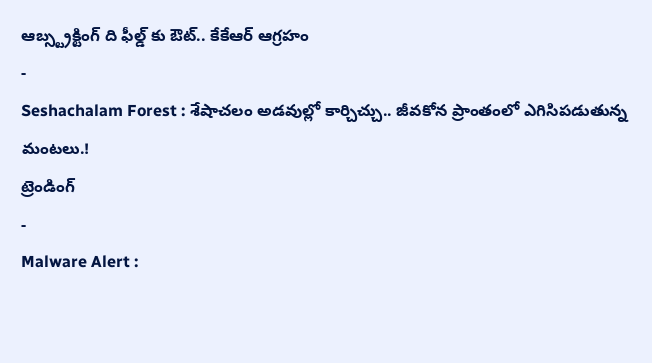ఆబ్స్ట్రక్టింగ్ ది ఫీల్డ్ కు ఔట్.. కేకేఆర్ ఆగ్రహం
-
Seshachalam Forest : శేషాచలం అడవుల్లో కార్చిచ్చు.. జీవకోన ప్రాంతంలో ఎగిసిపడుతున్న మంటలు.!
ట్రెండింగ్
-
Malware Alert :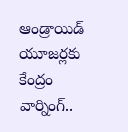ఆండ్రాయిడ్ యూజర్లకు కేంద్రం వార్నింగ్..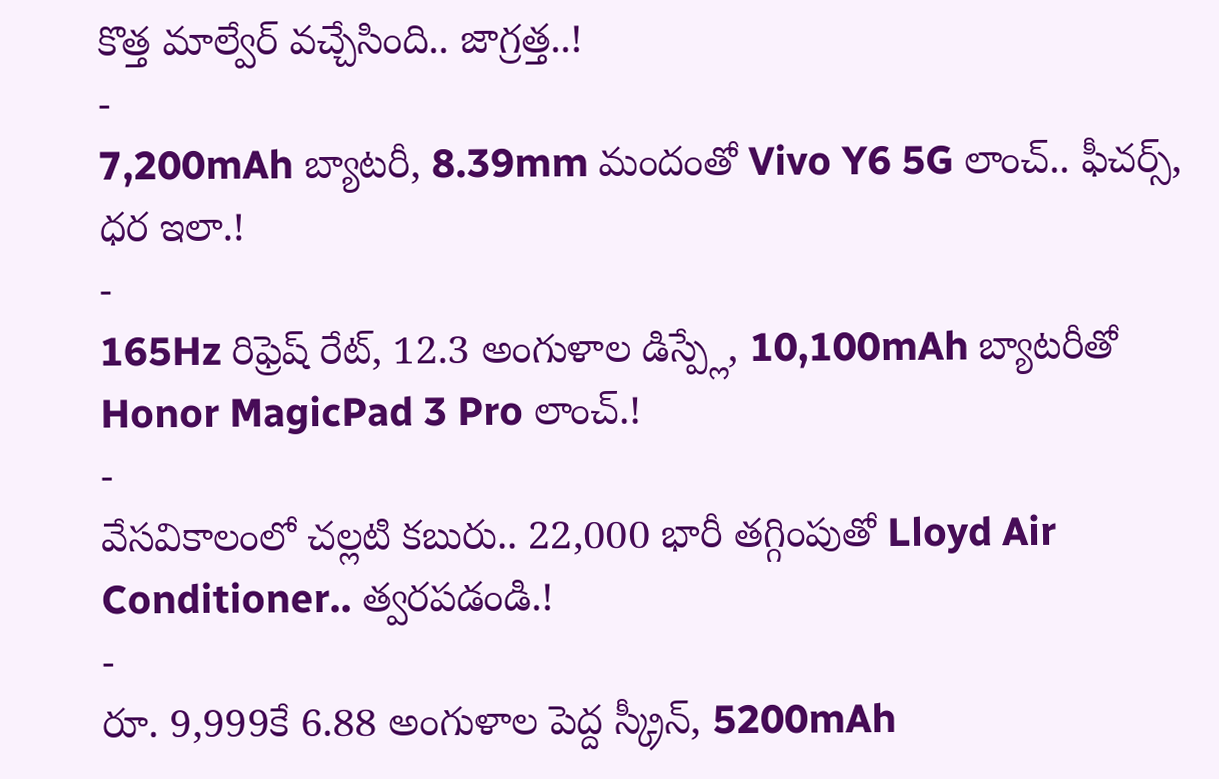కొత్త మాల్వేర్ వచ్చేసింది.. జాగ్రత్త..!
-
7,200mAh బ్యాటరీ, 8.39mm మందంతో Vivo Y6 5G లాంచ్.. ఫీచర్స్, ధర ఇలా.!
-
165Hz రిఫ్రెష్ రేట్, 12.3 అంగుళాల డిస్ప్లే, 10,100mAh బ్యాటరీతో Honor MagicPad 3 Pro లాంచ్.!
-
వేసవికాలంలో చల్లటి కబురు.. 22,000 భారీ తగ్గింపుతో Lloyd Air Conditioner.. త్వరపడండి.!
-
రూ. 9,999కే 6.88 అంగుళాల పెద్ద స్క్రీన్, 5200mAh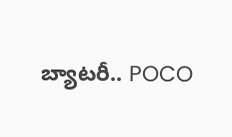బ్యాటరీ.. POCO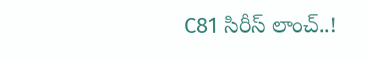C81 సిరీస్ లాంచ్..!